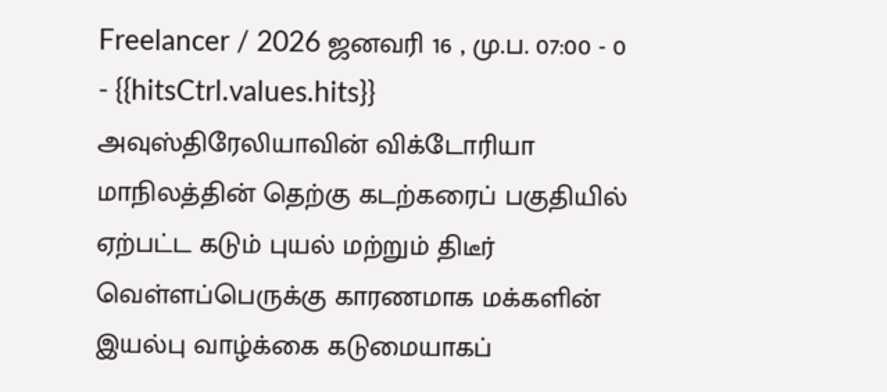Freelancer / 2026 ஜனவரி 16 , மு.ப. 07:00 - 0 - {{hitsCtrl.values.hits}}
அவுஸ்திரேலியாவின் விக்டோரியா மாநிலத்தின் தெற்கு கடற்கரைப் பகுதியில் ஏற்பட்ட கடும் புயல் மற்றும் திடீர் வெள்ளப்பெருக்கு காரணமாக மக்களின் இயல்பு வாழ்க்கை கடுமையாகப்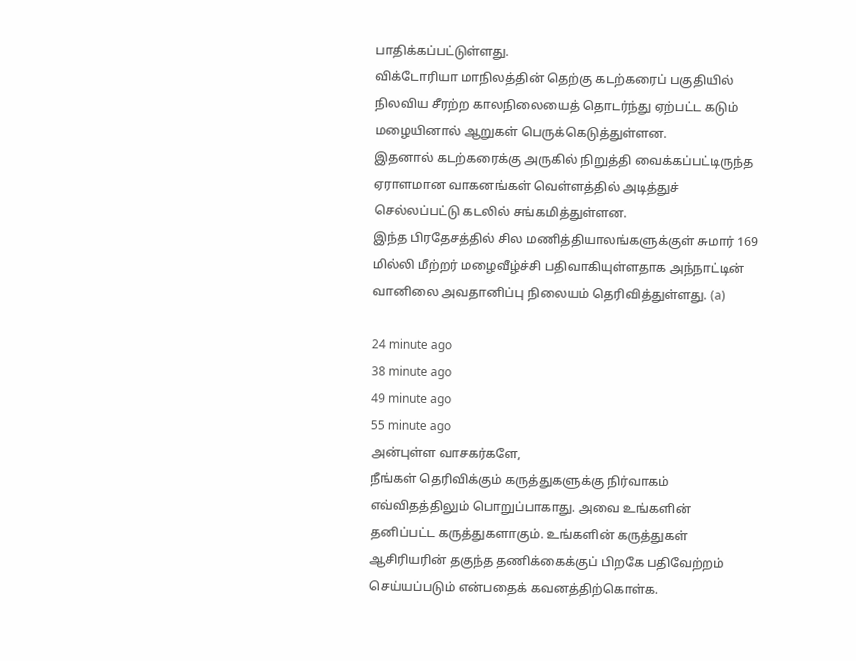பாதிக்கப்பட்டுள்ளது.
விக்டோரியா மாநிலத்தின் தெற்கு கடற்கரைப் பகுதியில் நிலவிய சீரற்ற காலநிலையைத் தொடர்ந்து ஏற்பட்ட கடும் மழையினால் ஆறுகள் பெருக்கெடுத்துள்ளன.
இதனால் கடற்கரைக்கு அருகில் நிறுத்தி வைக்கப்பட்டிருந்த ஏராளமான வாகனங்கள் வெள்ளத்தில் அடித்துச் செல்லப்பட்டு கடலில் சங்கமித்துள்ளன.
இந்த பிரதேசத்தில் சில மணித்தியாலங்களுக்குள் சுமார் 169 மில்லி மீற்றர் மழைவீழ்ச்சி பதிவாகியுள்ளதாக அந்நாட்டின் வானிலை அவதானிப்பு நிலையம் தெரிவித்துள்ளது. (a)

24 minute ago
38 minute ago
49 minute ago
55 minute ago
அன்புள்ள வாசகர்களே,
நீங்கள் தெரிவிக்கும் கருத்துகளுக்கு நிர்வாகம் எவ்விதத்திலும் பொறுப்பாகாது. அவை உங்களின் தனிப்பட்ட கருத்துகளாகும். உங்களின் கருத்துகள் ஆசிரியரின் தகுந்த தணிக்கைக்குப் பிறகே பதிவேற்றம் செய்யப்படும் என்பதைக் கவனத்திற்கொள்க.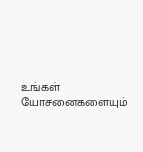உங்கள் யோசனைகளையும்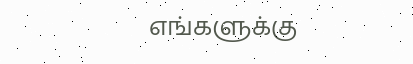எங்களுக்கு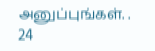அனுப்புங்கள். .
24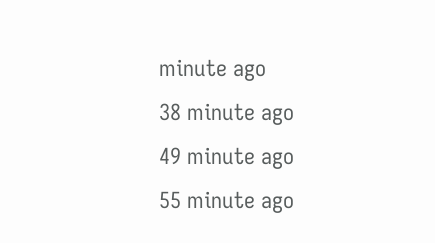minute ago
38 minute ago
49 minute ago
55 minute ago